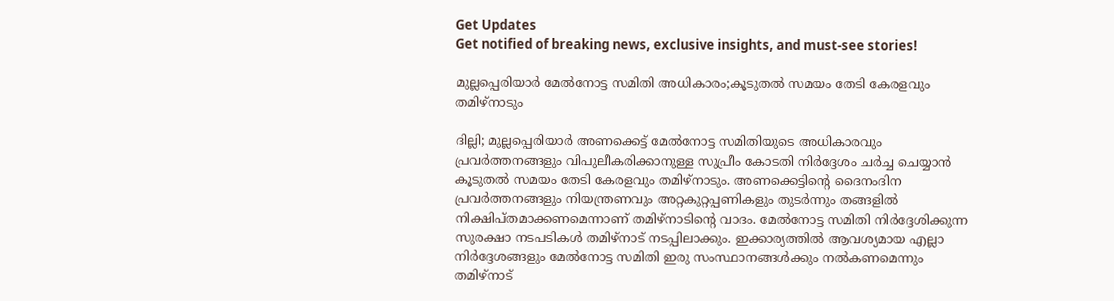Get Updates
Get notified of breaking news, exclusive insights, and must-see stories!

മുല്ലപ്പെരിയാർ മേൽനോട്ട സമിതി അധികാരം;കൂടുതൽ സമയം തേടി കേരളവും തമിഴ്നാടും

ദില്ലി; മുല്ലപ്പെരിയാർ അണക്കെട്ട് മേൽനോട്ട സമിതിയുടെ അധികാരവും പ്രവർത്തനങ്ങളും വിപുലീകരിക്കാനുള്ള സുപ്രീം കോടതി നിർദ്ദേശം ചർച്ച ചെയ്യാൻ കൂടുതൽ സമയം തേടി കേരളവും തമിഴ്നാടും. അണക്കെട്ടിന്റെ ദൈനംദിന പ്രവർത്തനങ്ങളും നിയന്ത്രണവും അറ്റകുറ്റപ്പണികളും തുടർന്നും തങ്ങളിൽ നിക്ഷിപ്തമാക്കണമെന്നാണ് തമിഴ്‌നാടിന്റെ വാദം. മേൽനോട്ട സമിതി നിർദ്ദേശിക്കുന്ന സുരക്ഷാ നടപടികൾ തമിഴ്‌നാട് നടപ്പിലാക്കും. ഇക്കാര്യത്തിൽ ആവശ്യമായ എല്ലാ നിർദ്ദേശങ്ങളും മേൽനോട്ട സമിതി ഇരു സംസ്ഥാനങ്ങൾക്കും നൽകണമെന്നും തമിഴ്നാട്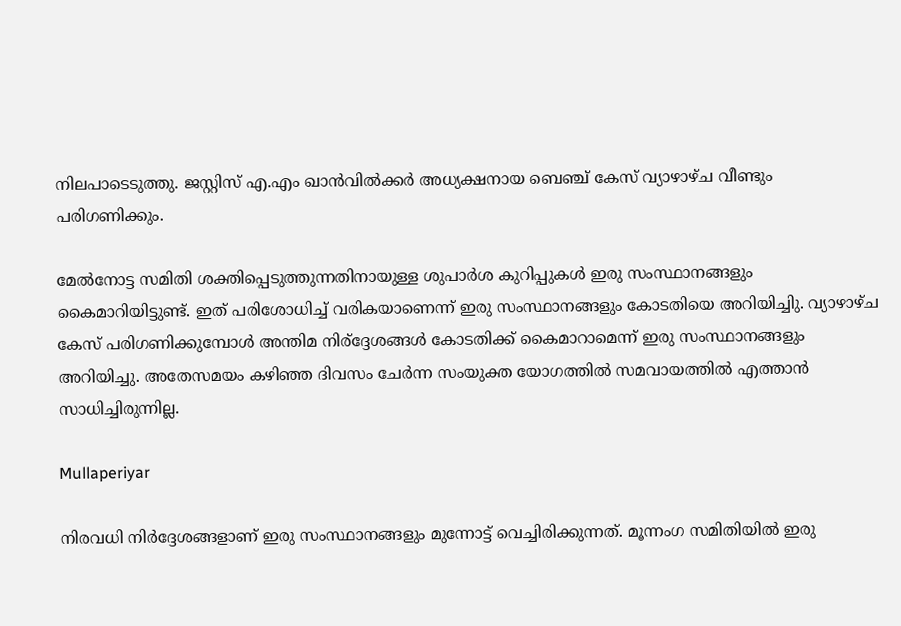നിലപാടെടുത്തു. ജസ്റ്റിസ് എ.എം ഖാൻവിൽക്കർ അധ്യക്ഷനായ ബെഞ്ച് കേസ് വ്യാഴാഴ്ച വീണ്ടും പരിഗണിക്കും.

മേൽനോട്ട സമിതി ശക്തിപ്പെടുത്തുന്നതിനായുള്ള ശുപാർശ കുറിപ്പുകൾ ഇരു സംസ്ഥാനങ്ങളും കൈമാറിയിട്ടുണ്ട്. ഇത് പരിശോധിച്ച് വരികയാണെന്ന് ഇരു സംസ്ഥാനങ്ങളും കോടതിയെ അറിയിച്ചിു. വ്യാഴാഴ്ച കേസ് പരിഗണിക്കുമ്പോൾ അന്തിമ നിര്ദ്ദേശങ്ങൾ കോടതിക്ക് കൈമാറാമെന്ന് ഇരു സംസ്ഥാനങ്ങളും അറിയിച്ചു. അതേസമയം കഴിഞ്ഞ ദിവസം ചേർന്ന സംയുക്ത യോഗത്തിൽ സമവായത്തിൽ എത്താൻ സാധിച്ചിരുന്നില്ല.

Mullaperiyar

നിരവധി നിർദ്ദേശങ്ങളാണ് ഇരു സംസ്ഥാനങ്ങളും മുന്നോട്ട് വെച്ചിരിക്കുന്നത്. മൂന്നംഗ സമിതിയിൽ ഇരു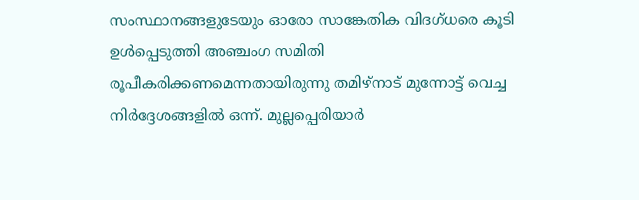സംസ്ഥാനങ്ങളുടേയും ഓരോ സാങ്കേതിക വിദഗ്ധരെ കൂടി ഉൾപ്പെടുത്തി അഞ്ചംഗ സമിതി രൂപീകരിക്കണമെന്നതായിരുന്നു തമിഴ്നാട് മുന്നോട്ട് വെച്ച നിർദ്ദേശങ്ങളിൽ ഒന്ന്. മുല്ലപ്പെരിയാര്‍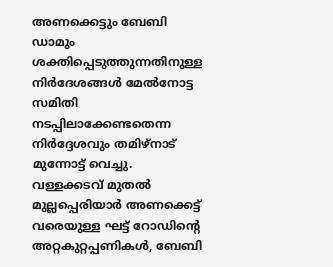അണക്കെട്ടും ബേബി ഡാമും ശക്തിപ്പെടുത്തുന്നതിനുള്ള നിര്‍ദേശങ്ങള്‍ മേല്‍നോട്ട സമിതി നടപ്പിലാക്കേണ്ടതെന്ന നിർദ്ദേശവും തമിഴ്നാട് മുന്നോട്ട് വെച്ചു. വള്ളക്കടവ് മുതൽ മുല്ലപ്പെരിയാർ അണക്കെട്ട് വരെയുള്ള ഘട്ട് റോഡിന്റെ അറ്റകുറ്റപ്പണികൾ, ബേബി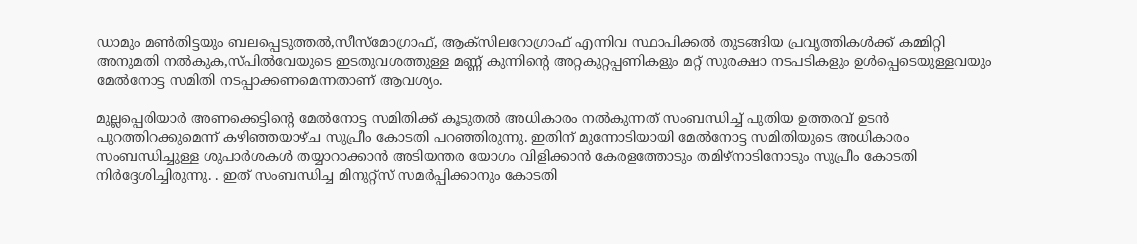ഡാമും മൺതിട്ടയും ബലപ്പെടുത്തൽ,സീസ്മോഗ്രാഫ്, ആക്സിലറോഗ്രാഫ് എന്നിവ സ്ഥാപിക്കൽ തുടങ്ങിയ പ്രവൃത്തികൾക്ക് കമ്മിറ്റി അനുമതി നൽകുക,സ്പിൽവേയുടെ ഇടതുവശത്തുള്ള മണ്ണ് കുന്നിന്റെ അറ്റകുറ്റപ്പണികളും മറ്റ് സുരക്ഷാ നടപടികളും ഉൾപ്പെടെയുള്ളവയും മേൽനോട്ട സമിതി നടപ്പാക്കണമെന്നതാണ് ആവശ്യം.

മുല്ലപ്പെരിയാർ അണക്കെട്ടിന്റെ മേൽനോട്ട സമിതിക്ക് കൂടുതൽ അധികാരം നൽകുന്നത് സംബന്ധിച്ച് പുതിയ ഉത്തരവ് ഉടൻ പുറത്തിറക്കുമെന്ന് കഴിഞ്ഞയാഴ്ച സുപ്രീം കോടതി പറഞ്ഞിരുന്നു. ഇതിന് മുന്നോടിയായി മേൽനോട്ട സമിതിയുടെ അധികാരം സംബന്ധിച്ചുള്ള ശുപാർശകൾ തയ്യാറാക്കാൻ അടിയന്തര യോഗം വിളിക്കാൻ കേരളത്തോടും തമിഴ്‌നാടിനോടും സുപ്രീം കോടതി നിർദ്ദേശിച്ചിരുന്നു. . ഇത് സംബന്ധിച്ച മിനുറ്റ്സ് സമർപ്പിക്കാനും കോടതി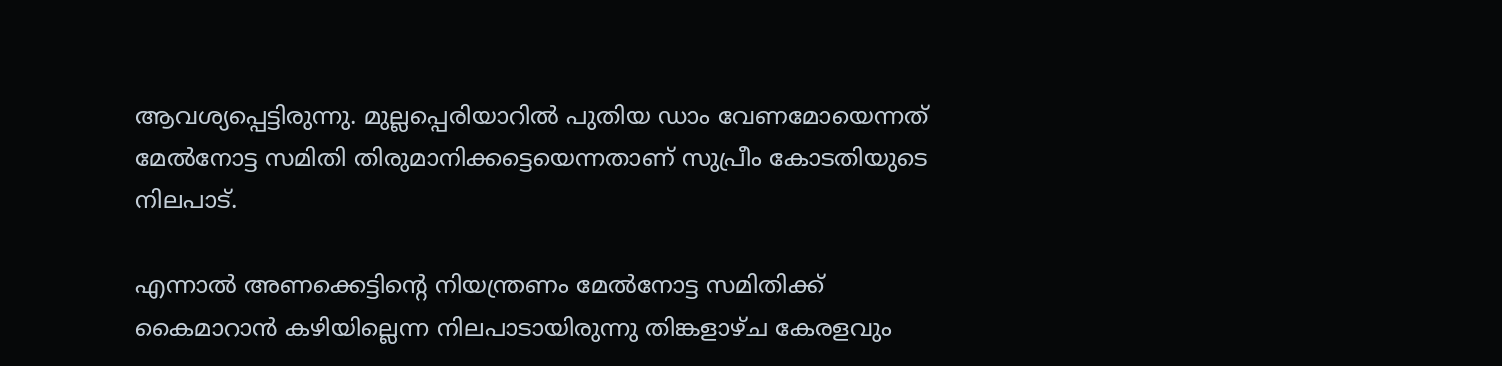ആവശ്യപ്പെട്ടിരുന്നു. മുല്ലപ്പെരിയാറിൽ പുതിയ ഡാം വേണമോയെന്നത് മേൽനോട്ട സമിതി തിരുമാനിക്കട്ടെയെന്നതാണ് സുപ്രീം കോടതിയുടെ നിലപാട്.

എന്നാൽ അണക്കെട്ടിന്റെ നിയന്ത്രണം മേല്‍നോട്ട സമിതിക്ക് കൈമാറാന്‍ കഴിയില്ലെന്ന നിലപാടായിരുന്നു തിങ്കളാഴ്ച കേരളവും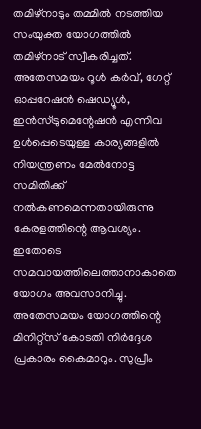തമിഴ്നാടും തമ്മില്‍ നടത്തിയ സംയുക്ത യോഗത്തില്‍ തമിഴ്നാട് സ്വീകരിച്ചത്. അതേസമയം റൂൾ കർവ്, ഗേറ്റ് ഓപ്പറേഷൻ ഷെഡ്യൂൾ, ഇൻസ്ട്രുമെന്റേഷൻ എന്നിവ ഉൾപ്പെടെയുള്ള കാര്യങ്ങളിൽ നിയന്ത്രണം മേൽനോട്ട സമിതിക്ക് നൽകണമെന്നതായിരുന്നു കേരളത്തിന്റെ ആവശ്യം. ഇതോടെ സമവായത്തിലെത്താനാകാതെ യോഗം അവസാനിച്ചു. അതേസമയം യോഗത്തിന്റെ മിനിറ്റ്സ് കോടതി നിർദ്ദേശ പ്രകാരം കൈമാറും. സുപ്രീം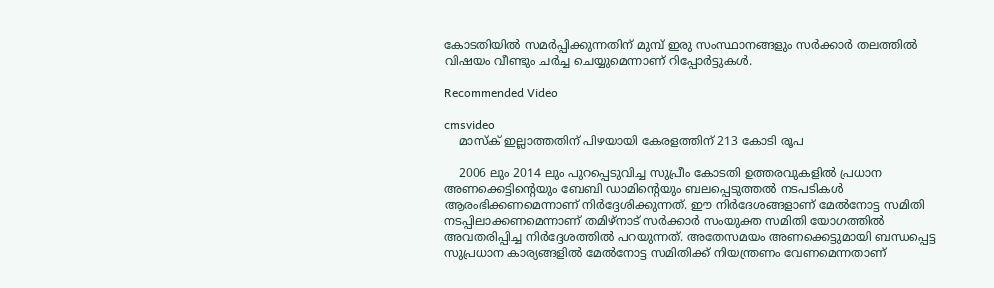കോടതിയിൽ സമർപ്പിക്കുന്നതിന് മുമ്പ് ഇരു സംസ്ഥാനങ്ങളും സർക്കാർ തലത്തിൽ വിഷയം വീണ്ടും ചർച്ച ചെയ്യുമെന്നാണ് റിപ്പോർട്ടുകൾ.

Recommended Video

cmsvideo
    മാസ്‌ക് ഇല്ലാത്തതിന് പിഴയായി കേരളത്തിന് 213 കോടി രൂപ

    2006 ലും 2014 ലും പുറപ്പെടുവിച്ച സുപ്രീം കോടതി ഉത്തരവുകളിൽ പ്രധാന അണക്കെട്ടിന്റെയും ബേബി ഡാമിന്റെയും ബലപ്പെടുത്തൽ നടപടികൾ ആരംഭിക്കണമെന്നാണ് നിർദ്ദേശിക്കുന്നത്. ഈ നിര്‍ദേശങ്ങളാണ് മേല്‍നോട്ട സമിതി നടപ്പിലാക്കണമെന്നാണ് തമിഴ്‌നാട് സര്‍ക്കാര്‍ സംയുക്ത സമിതി യോഗത്തില്‍ അവതരിപ്പിച്ച നിർദ്ദേശത്തിൽ പറയുന്നത്. അതേസമയം അണക്കെട്ടുമായി ബന്ധപ്പെട്ട സുപ്രധാന കാര്യങ്ങളിൽ മേൽനോട്ട സമിതിക്ക് നിയന്ത്രണം വേണമെന്നതാണ്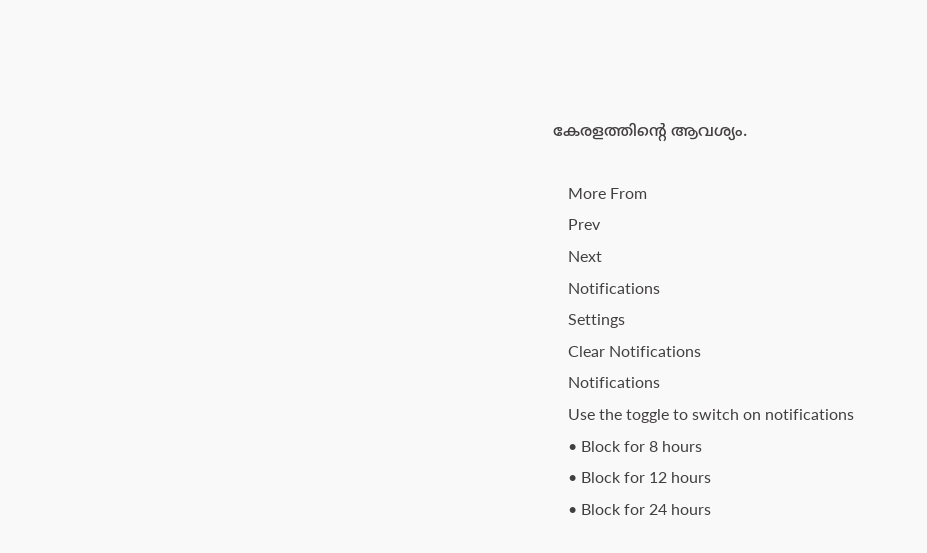കേരളത്തിന്റെ ആവശ്യം.

    More From
    Prev
    Next
    Notifications
    Settings
    Clear Notifications
    Notifications
    Use the toggle to switch on notifications
    • Block for 8 hours
    • Block for 12 hours
    • Block for 24 hours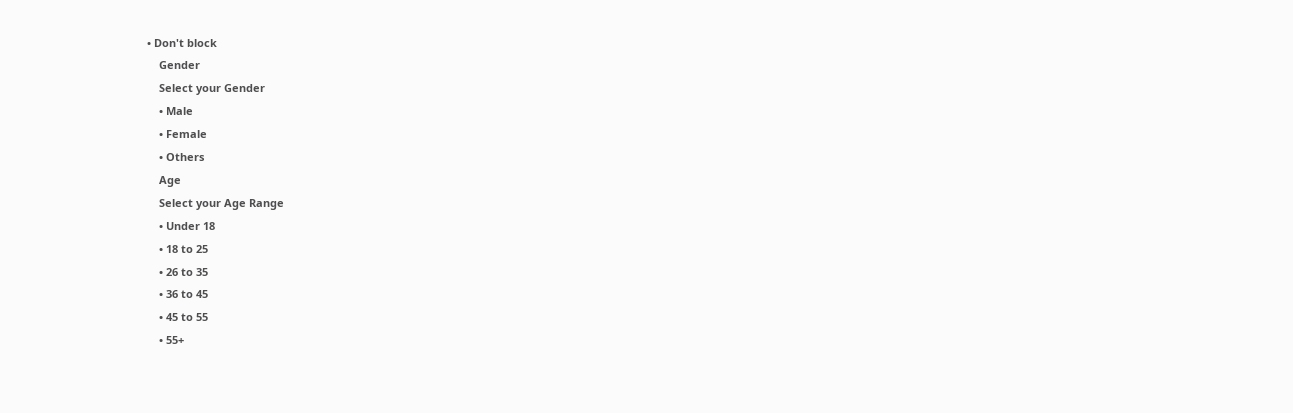• Don't block
    Gender
    Select your Gender
    • Male
    • Female
    • Others
    Age
    Select your Age Range
    • Under 18
    • 18 to 25
    • 26 to 35
    • 36 to 45
    • 45 to 55
    • 55+